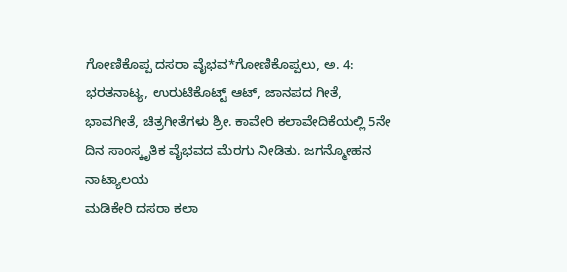ಗೋಣಿಕೊಪ್ಪ ದಸರಾ ವೈಭವ*ಗೋಣಿಕೊಪ್ಪಲು, ಅ. 4: ಭರತನಾಟ್ಯ, ಉರುಟಿಕೊಟ್ಟ್ ಆಟ್, ಜಾನಪದ ಗೀತೆ, ಭಾವಗೀತೆ, ಚಿತ್ರಗೀತೆಗಳು ಶ್ರೀ. ಕಾವೇರಿ ಕಲಾವೇದಿಕೆಯಲ್ಲಿ 5ನೇ ದಿನ ಸಾಂಸ್ಕೃತಿಕ ವೈಭವದ ಮೆರಗು ನೀಡಿತು. ಜಗನ್ಮೋಹನ ನಾಟ್ಯಾಲಯ
ಮಡಿಕೇರಿ ದಸರಾ ಕಲಾ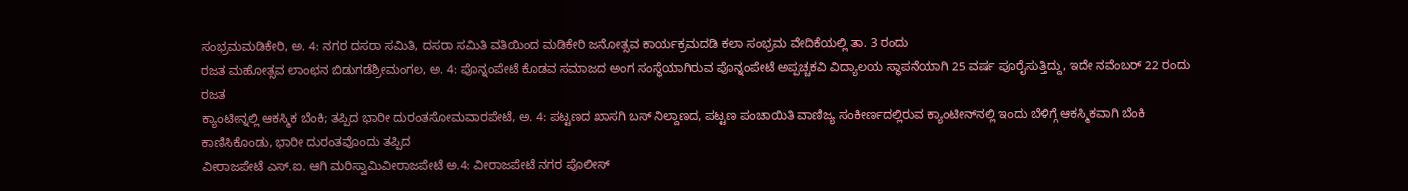ಸಂಭ್ರಮಮಡಿಕೇರಿ, ಅ. 4: ನಗರ ದಸರಾ ಸಮಿತಿ, ದಸರಾ ಸಮಿತಿ ವತಿಯಿಂದ ಮಡಿಕೇರಿ ಜನೋತ್ಸವ ಕಾರ್ಯಕ್ರಮದಡಿ ಕಲಾ ಸಂಭ್ರಮ ವೇದಿಕೆಯಲ್ಲಿ ತಾ. 3 ರಂದು
ರಜತ ಮಹೋತ್ಸವ ಲಾಂಛನ ಬಿಡುಗಡೆಶ್ರೀಮಂಗಲ, ಅ. 4: ಪೊನ್ನಂಪೇಟೆ ಕೊಡವ ಸಮಾಜದ ಅಂಗ ಸಂಸ್ಥೆಯಾಗಿರುವ ಪೊನ್ನಂಪೇಟೆ ಅಪ್ಪಚ್ಚಕವಿ ವಿದ್ಯಾಲಯ ಸ್ಥಾಪನೆಯಾಗಿ 25 ವರ್ಷ ಪೂರೈಸುತ್ತಿದ್ದು, ಇದೇ ನವೆಂಬರ್ 22 ರಂದು ರಜತ
ಕ್ಯಾಂಟೀನ್ನಲ್ಲಿ ಆಕಸ್ಮಿಕ ಬೆಂಕಿ; ತಪ್ಪಿದ ಭಾರೀ ದುರಂತಸೋಮವಾರಪೇಟೆ, ಅ. 4: ಪಟ್ಟಣದ ಖಾಸಗಿ ಬಸ್ ನಿಲ್ದಾಣದ, ಪಟ್ಟಣ ಪಂಚಾಯಿತಿ ವಾಣಿಜ್ಯ ಸಂಕೀರ್ಣದಲ್ಲಿರುವ ಕ್ಯಾಂಟೀನ್‍ನಲ್ಲಿ ಇಂದು ಬೆಳಿಗ್ಗೆ ಆಕಸ್ಮಿಕವಾಗಿ ಬೆಂಕಿ ಕಾಣಿಸಿಕೊಂಡು, ಭಾರೀ ದುರಂತವೊಂದು ತಪ್ಪಿದ
ವೀರಾಜಪೇಟೆ ಎಸ್.ಐ. ಆಗಿ ಮರಿಸ್ವಾಮಿವೀರಾಜಪೇಟೆ ಅ.4: ವೀರಾಜಪೇಟೆ ನಗರ ಪೊಲೀಸ್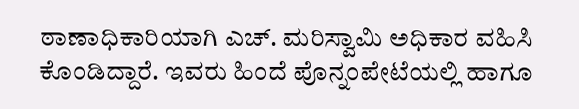ಠಾಣಾಧಿಕಾರಿಯಾಗಿ ಎಚ್. ಮರಿಸ್ವಾಮಿ ಅಧಿಕಾರ ವಹಿಸಿ ಕೊಂಡಿದ್ದಾರೆ. ಇವರು ಹಿಂದೆ ಪೊನ್ನಂಪೇಟೆಯಲ್ಲಿ ಹಾಗೂ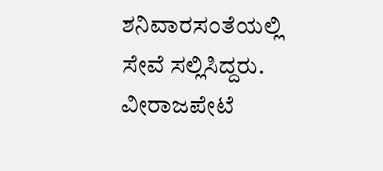ಶನಿವಾರಸಂತೆಯಲ್ಲಿ ಸೇವೆ ಸಲ್ಲಿಸಿದ್ದರು. ವೀರಾಜಪೇಟೆ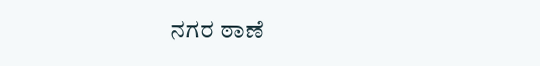ನಗರ ಠಾಣೆ